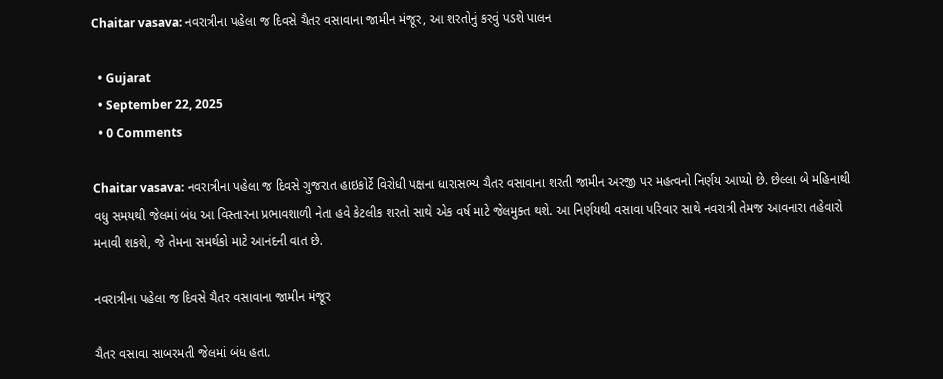Chaitar vasava: નવરાત્રીના પહેલા જ દિવસે ચૈતર વસાવાના જામીન મંજૂર, આ શરતોનું કરવું પડશે પાલન

  • Gujarat
  • September 22, 2025
  • 0 Comments

Chaitar vasava: નવરાત્રીના પહેલા જ દિવસે ગુજરાત હાઇકોર્ટે વિરોધી પક્ષના ધારાસભ્ય ચૈતર વસાવાના શરતી જામીન અરજી પર મહત્વનો નિર્ણય આપ્યો છે. છેલ્લા બે મહિનાથી વધુ સમયથી જેલમાં બંધ આ વિસ્તારના પ્રભાવશાળી નેતા હવે કેટલીક શરતો સાથે એક વર્ષ માટે જેલમુક્ત થશે. આ નિર્ણયથી વસાવા પરિવાર સાથે નવરાત્રી તેમજ આવનારા તહેવારો મનાવી શકશે, જે તેમના સમર્થકો માટે આનંદની વાત છે.

નવરાત્રીના પહેલા જ દિવસે ચૈતર વસાવાના જામીન મંજૂર

ચૈતર વસાવા સાબરમતી જેલમાં બંધ હતા.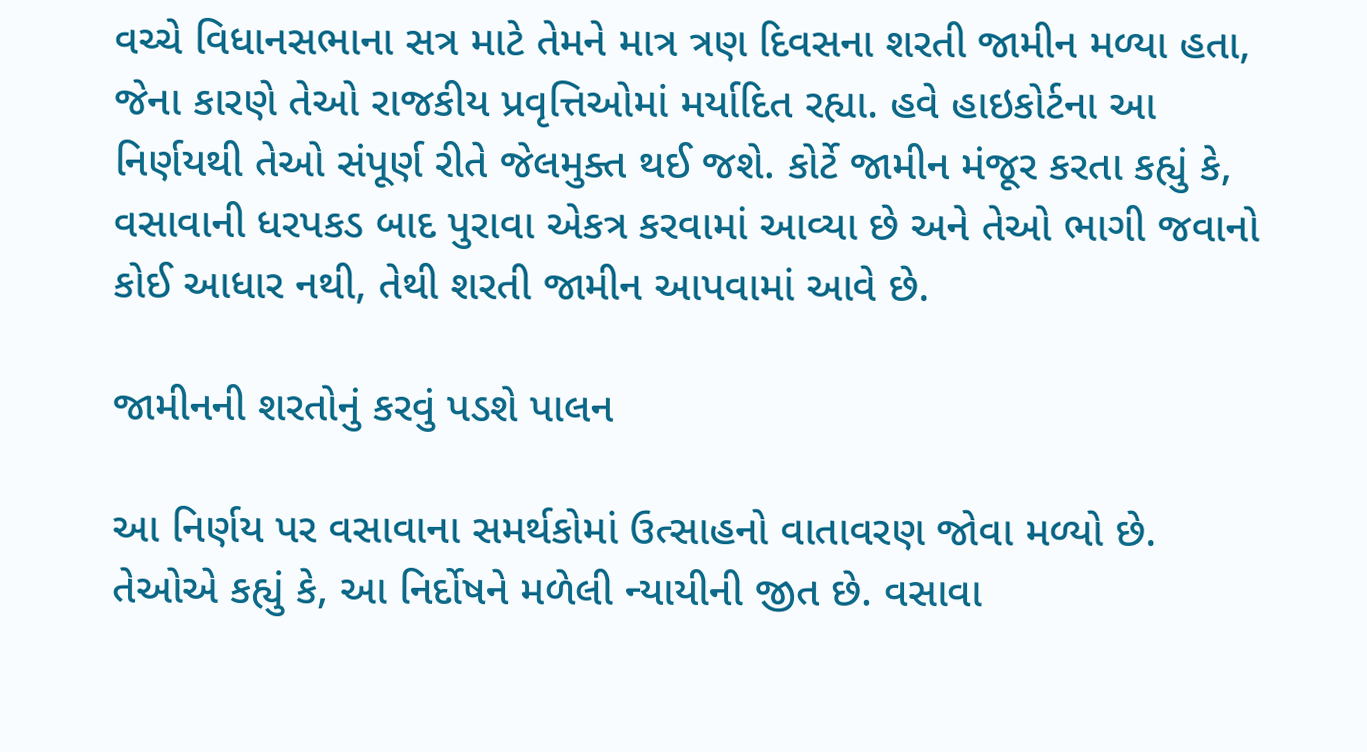વચ્ચે વિધાનસભાના સત્ર માટે તેમને માત્ર ત્રણ દિવસના શરતી જામીન મળ્યા હતા, જેના કારણે તેઓ રાજકીય પ્રવૃત્તિઓમાં મર્યાદિત રહ્યા. હવે હાઇકોર્ટના આ નિર્ણયથી તેઓ સંપૂર્ણ રીતે જેલમુક્ત થઈ જશે. કોર્ટે જામીન મંજૂર કરતા કહ્યું કે, વસાવાની ધરપકડ બાદ પુરાવા એકત્ર કરવામાં આવ્યા છે અને તેઓ ભાગી જવાનો કોઈ આધાર નથી, તેથી શરતી જામીન આપવામાં આવે છે.

જામીનની શરતોનું કરવું પડશે પાલન

આ નિર્ણય પર વસાવાના સમર્થકોમાં ઉત્સાહનો વાતાવરણ જોવા મળ્યો છે. તેઓએ કહ્યું કે, આ નિર્દોષને મળેલી ન્યાયીની જીત છે. વસાવા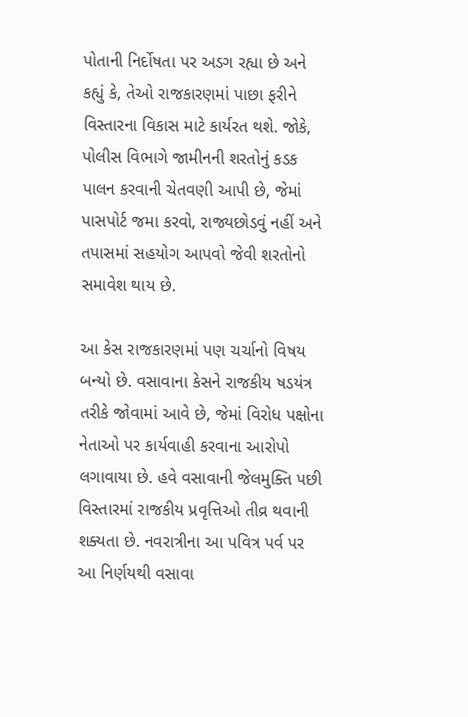પોતાની નિર્દોષતા પર અડગ રહ્યા છે અને કહ્યું કે, તેઓ રાજકારણમાં પાછા ફરીને વિસ્તારના વિકાસ માટે કાર્યરત થશે. જોકે, પોલીસ વિભાગે જામીનની શરતોનું કડક પાલન કરવાની ચેતવણી આપી છે, જેમાં પાસપોર્ટ જમા કરવો, રાજ્યછોડવું નહીં અને તપાસમાં સહયોગ આપવો જેવી શરતોનો સમાવેશ થાય છે.

આ કેસ રાજકારણમાં પણ ચર્ચાનો વિષય બન્યો છે. વસાવાના કેસને રાજકીય ષડયંત્ર તરીકે જોવામાં આવે છે, જેમાં વિરોધ પક્ષોના નેતાઓ પર કાર્યવાહી કરવાના આરોપો લગાવાયા છે. હવે વસાવાની જેલમુક્તિ પછી વિસ્તારમાં રાજકીય પ્રવૃત્તિઓ તીવ્ર થવાની શક્યતા છે. નવરાત્રીના આ પવિત્ર પર્વ પર આ નિર્ણયથી વસાવા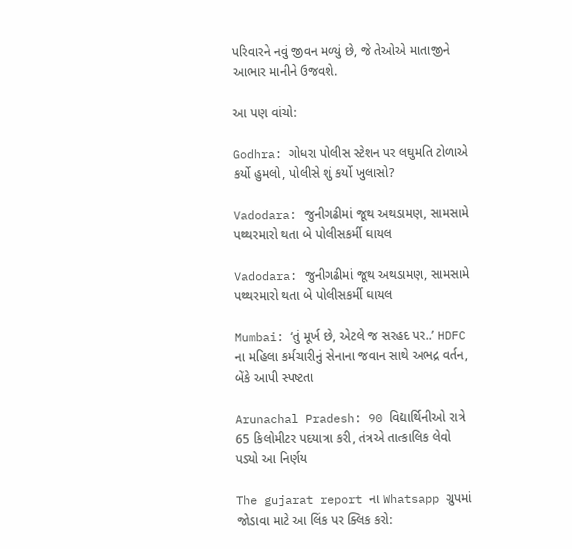પરિવારને નવું જીવન મળ્યું છે, જે તેઓએ માતાજીને આભાર માનીને ઉજવશે.

આ પણ વાંચો:

Godhra: ગોધરા પોલીસ સ્ટેશન પર લઘુમતિ ટોળાએ કર્યો હુમલો, પોલીસે શું કર્યો ખુલાસો?

Vadodara: જુનીગઢીમાં જૂથ અથડામણ, સામસામે પથ્થરમારો થતા બે પોલીસકર્મી ઘાયલ

Vadodara: જુનીગઢીમાં જૂથ અથડામણ, સામસામે પથ્થરમારો થતા બે પોલીસકર્મી ઘાયલ

Mumbai: ‘તું મૂર્ખ છે, એટલે જ સરહદ પર..’ HDFC ના મહિલા કર્મચારીનું સેનાના જવાન સાથે અભદ્ર વર્તન, બેંકે આપી સ્પષ્ટતા

Arunachal Pradesh: 90 વિદ્યાર્થિનીઓ રાત્રે 65 કિલોમીટર પદયાત્રા કરી, તંત્રએ તાત્કાલિક લેવો પડ્યો આ નિર્ણય

The gujarat report ના Whatsapp ગ્રુપમાં જોડાવા માટે આ લિંક પર ક્લિક કરો: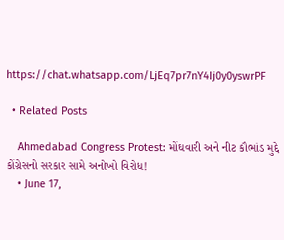https://chat.whatsapp.com/LjEq7pr7nY4Ij0y0yswrPF

  • Related Posts

    Ahmedabad Congress Protest: મોંઘવારી અને નીટ કૌભાંડ મુદ્દે કોંગ્રેસનો સરકાર સામે અનોખો વિરોધ!
    • June 17,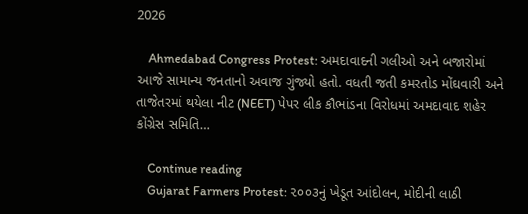2026

    Ahmedabad Congress Protest: અમદાવાદની ગલીઓ અને બજારોમાં આજે સામાન્ય જનતાનો અવાજ ગુંજ્યો હતો. વધતી જતી કમરતોડ મોંઘવારી અને તાજેતરમાં થયેલા નીટ (NEET) પેપર લીક કૌભાંડના વિરોધમાં અમદાવાદ શહેર કોંગ્રેસ સમિતિ…

    Continue reading
    Gujarat Farmers Protest: ૨૦૦૩નું ખેડૂત આંદોલન, મોદીની લાઠી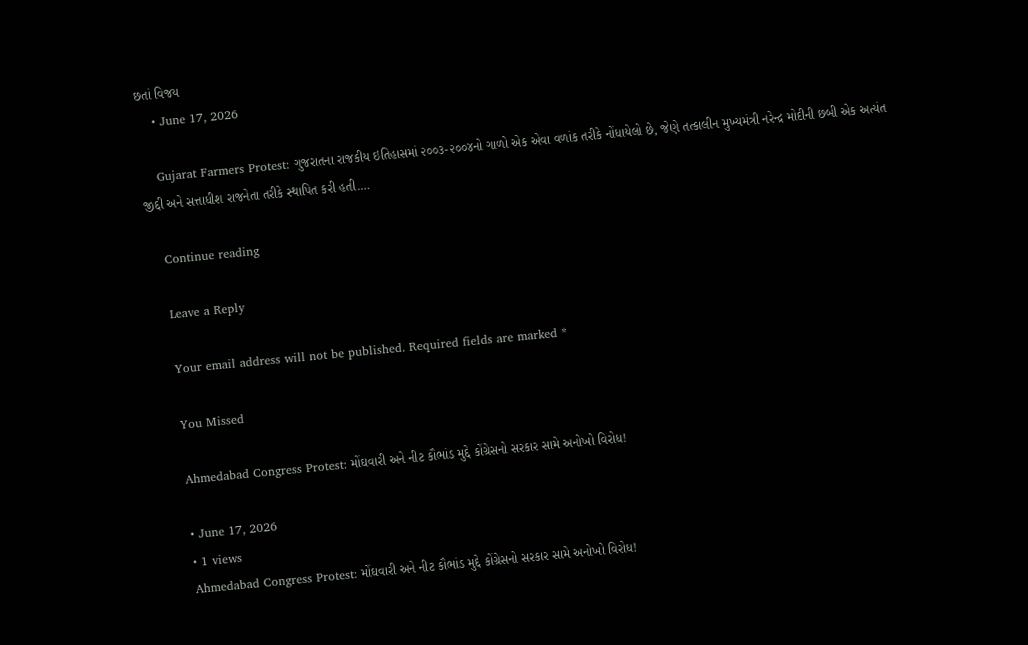છતાં વિજય
    • June 17, 2026

    Gujarat Farmers Protest: ગુજરાતના રાજકીય ઇતિહાસમાં ૨૦૦૩-૨૦૦૪નો ગાળો એક એવા વળાંક તરીકે નોંધાયેલો છે, જેણે તત્કાલીન મુખ્યમંત્રી નરેન્દ્ર મોદીની છબી એક અત્યંત જીદ્દી અને સત્તાધીશ રાજનેતા તરીકે સ્થાપિત કરી હતી.…

    Continue reading

    Leave a Reply

    Your email address will not be published. Required fields are marked *

    You Missed

    Ahmedabad Congress Protest: મોંઘવારી અને નીટ કૌભાંડ મુદ્દે કોંગ્રેસનો સરકાર સામે અનોખો વિરોધ!

    • June 17, 2026
    • 1 views
    Ahmedabad Congress Protest: મોંઘવારી અને નીટ કૌભાંડ મુદ્દે કોંગ્રેસનો સરકાર સામે અનોખો વિરોધ!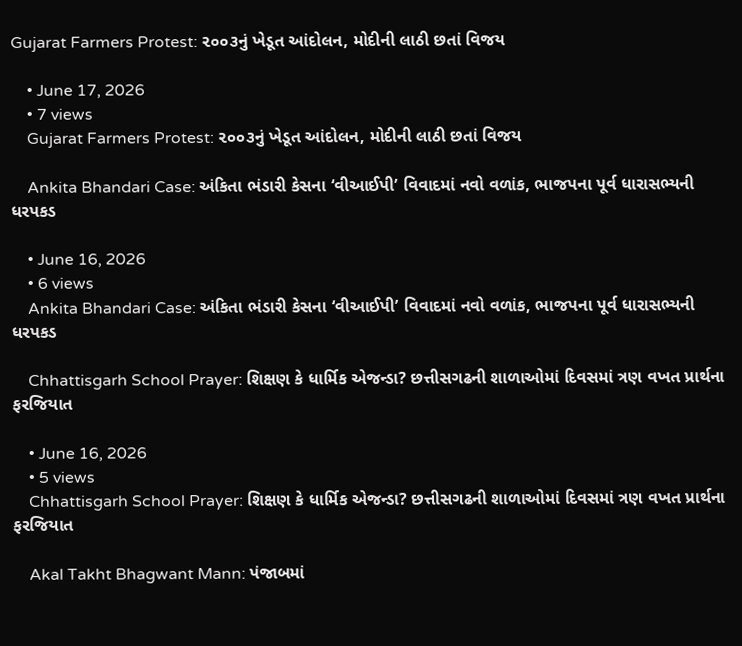Gujarat Farmers Protest: ૨૦૦૩નું ખેડૂત આંદોલન, મોદીની લાઠી છતાં વિજય

    • June 17, 2026
    • 7 views
    Gujarat Farmers Protest: ૨૦૦૩નું ખેડૂત આંદોલન, મોદીની લાઠી છતાં વિજય

    Ankita Bhandari Case: અંકિતા ભંડારી કેસના ‘વીઆઈપી’ વિવાદમાં નવો વળાંક, ભાજપના પૂર્વ ધારાસભ્યની ધરપકડ

    • June 16, 2026
    • 6 views
    Ankita Bhandari Case: અંકિતા ભંડારી કેસના ‘વીઆઈપી’ વિવાદમાં નવો વળાંક, ભાજપના પૂર્વ ધારાસભ્યની ધરપકડ

    Chhattisgarh School Prayer: શિક્ષણ કે ધાર્મિક એજન્ડા? છત્તીસગઢની શાળાઓમાં દિવસમાં ત્રણ વખત પ્રાર્થના ફરજિયાત

    • June 16, 2026
    • 5 views
    Chhattisgarh School Prayer: શિક્ષણ કે ધાર્મિક એજન્ડા? છત્તીસગઢની શાળાઓમાં દિવસમાં ત્રણ વખત પ્રાર્થના ફરજિયાત

    Akal Takht Bhagwant Mann: પંજાબમાં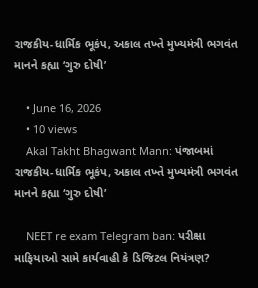રાજકીય-ધાર્મિક ભૂકંપ, અકાલ તખ્તે મુખ્યમંત્રી ભગવંત માનને કહ્યા ‘ગુરુ દોષી’

    • June 16, 2026
    • 10 views
    Akal Takht Bhagwant Mann: પંજાબમાં રાજકીય-ધાર્મિક ભૂકંપ, અકાલ તખ્તે મુખ્યમંત્રી ભગવંત માનને કહ્યા ‘ગુરુ દોષી’

    NEET re exam Telegram ban: પરીક્ષા માફિયાઓ સામે કાર્યવાહી કે ડિજિટલ નિયંત્રણ?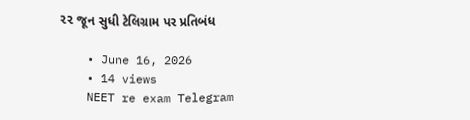૨૨ જૂન સુધી ટેલિગ્રામ પર પ્રતિબંધ

    • June 16, 2026
    • 14 views
    NEET re exam Telegram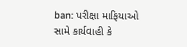ban: પરીક્ષા માફિયાઓ સામે કાર્યવાહી કે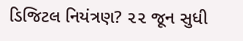ડિજિટલ નિયંત્રણ? ૨૨ જૂન સુધી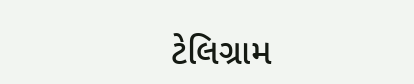ટેલિગ્રામ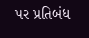પર પ્રતિબંધ